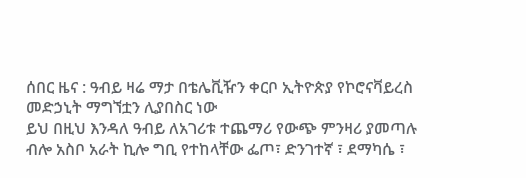ሰበር ዜና : ዓብይ ዛሬ ማታ በቴሌቪዥን ቀርቦ ኢትዮጵያ የኮሮናቫይረስ መድኃኒት ማግኘቷን ሊያበስር ነው
ይህ በዚህ እንዳለ ዓብይ ለአገሪቱ ተጨማሪ የውጭ ምንዛሪ ያመጣሉ ብሎ አስቦ አራት ኪሎ ግቢ የተከላቸው ፌጦ፣ ድንገተኛ ፣ ደማካሴ ፣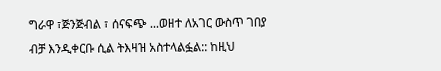ግራዋ ፣ጅንጅብል ፣ ሰናፍጭ ...ወዘተ ለአገር ውስጥ ገበያ ብቻ እንዲቀርቡ ሲል ትእዛዝ አስተላልፏል:: ከዚህ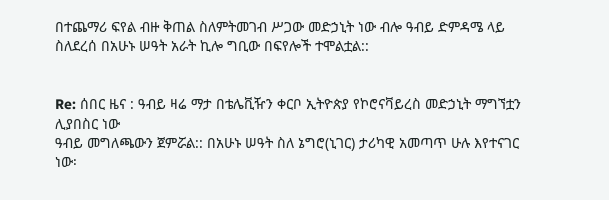በተጨማሪ ፍየል ብዙ ቅጠል ስለምትመገብ ሥጋው መድኃኒት ነው ብሎ ዓብይ ድምዳሜ ላይ ስለደረሰ በአሁኑ ሠዓት አራት ኪሎ ግቢው በፍየሎች ተሞልቷል::


Re: ሰበር ዜና : ዓብይ ዛሬ ማታ በቴሌቪዥን ቀርቦ ኢትዮጵያ የኮሮናቫይረስ መድኃኒት ማግኘቷን ሊያበስር ነው
ዓብይ መግለጫውን ጀምሯል:: በአሁኑ ሠዓት ስለ ኔግሮ(ኒገር) ታሪካዊ አመጣጥ ሁሉ እየተናገር ነው፡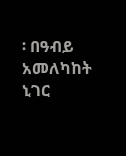፡ በዓብይ አመለካከት ኒገር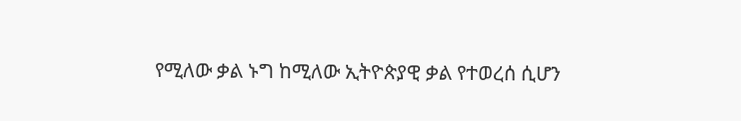የሚለው ቃል ኑግ ከሚለው ኢትዮጵያዊ ቃል የተወረሰ ሲሆን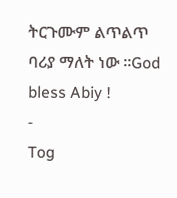ትርጉሙም ልጥልጥ ባሪያ ማለት ነው ።God bless Abiy !
-
Tog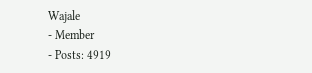Wajale
- Member
- Posts: 4919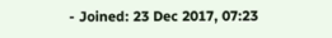- Joined: 23 Dec 2017, 07:23